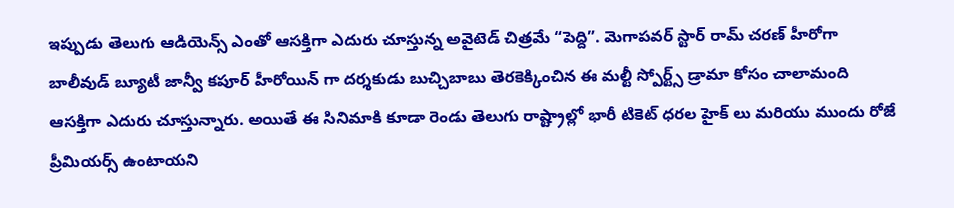ఇప్పుడు తెలుగు ఆడియెన్స్ ఎంతో ఆసక్తిగా ఎదురు చూస్తున్న అవైటెడ్ చిత్రమే “పెద్ది”. మెగాపవర్ స్టార్ రామ్ చరణ్ హీరోగా బాలీవుడ్ బ్యూటీ జాన్వీ కపూర్ హీరోయిన్ గా దర్శకుడు బుచ్చిబాబు తెరకెక్కించిన ఈ మల్టీ స్పోర్ట్స్ డ్రామా కోసం చాలామంది ఆసక్తిగా ఎదురు చూస్తున్నారు. అయితే ఈ సినిమాకి కూడా రెండు తెలుగు రాష్ట్రాల్లో భారీ టికెట్ ధరల హైక్ లు మరియు ముందు రోజే ప్రీమియర్స్ ఉంటాయని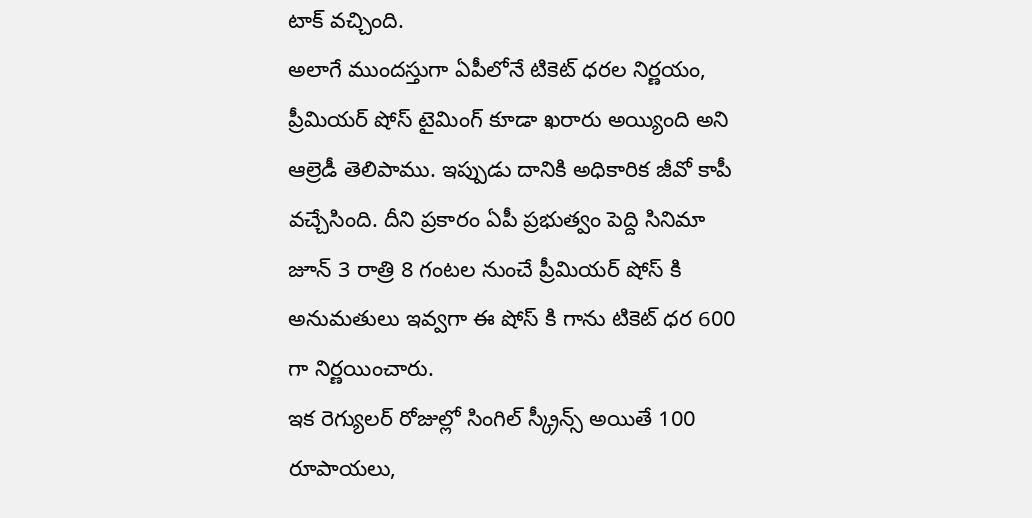టాక్ వచ్చింది.
అలాగే ముందస్తుగా ఏపీలోనే టికెట్ ధరల నిర్ణయం, ప్రీమియర్ షోస్ టైమింగ్ కూడా ఖరారు అయ్యింది అని ఆల్రెడీ తెలిపాము. ఇప్పుడు దానికి అధికారిక జీవో కాపీ వచ్చేసింది. దీని ప్రకారం ఏపీ ప్రభుత్వం పెద్ది సినిమా జూన్ 3 రాత్రి 8 గంటల నుంచే ప్రీమియర్ షోస్ కి అనుమతులు ఇవ్వగా ఈ షోస్ కి గాను టికెట్ ధర 600 గా నిర్ణయించారు.
ఇక రెగ్యులర్ రోజుల్లో సింగిల్ స్క్రీన్స్ అయితే 100 రూపాయలు,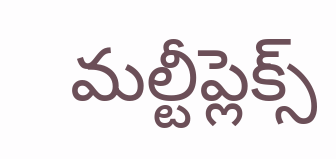మల్టీప్లెక్స్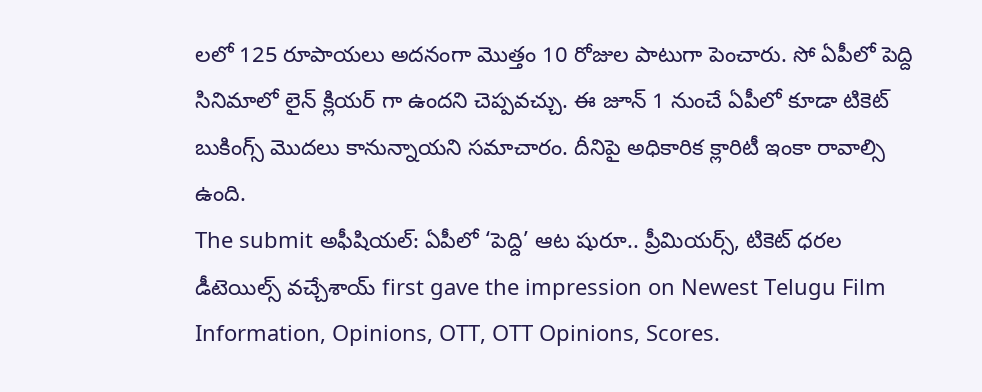లలో 125 రూపాయలు అదనంగా మొత్తం 10 రోజుల పాటుగా పెంచారు. సో ఏపీలో పెద్ది సినిమాలో లైన్ క్లియర్ గా ఉందని చెప్పవచ్చు. ఈ జూన్ 1 నుంచే ఏపీలో కూడా టికెట్ బుకింగ్స్ మొదలు కానున్నాయని సమాచారం. దీనిపై అధికారిక క్లారిటీ ఇంకా రావాల్సి ఉంది.
The submit అఫీషియల్: ఏపీలో ‘పెద్ది’ ఆట షురూ.. ప్రీమియర్స్, టికెట్ ధరల డీటెయిల్స్ వచ్చేశాయ్ first gave the impression on Newest Telugu Film Information, Opinions, OTT, OTT Opinions, Scores.